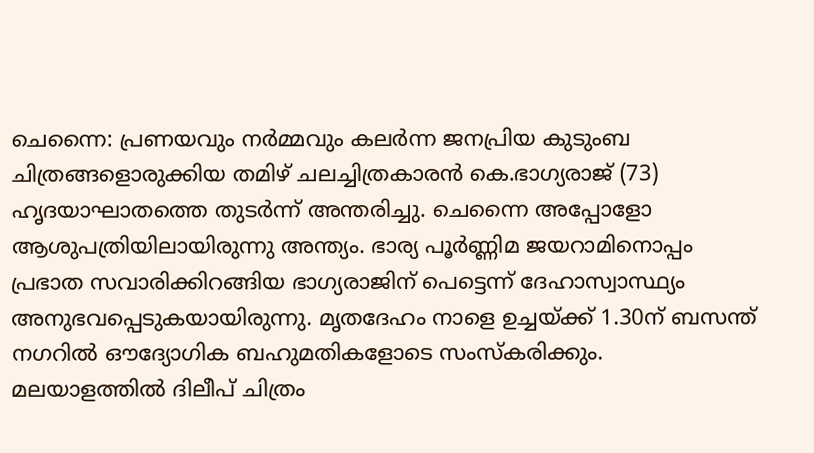ചെന്നൈ: പ്രണയവും നർമ്മവും കലർന്ന ജനപ്രിയ കുടുംബ ചിത്രങ്ങളൊരുക്കിയ തമിഴ് ചലച്ചിത്രകാരൻ കെ.ഭാഗ്യരാജ് (73) ഹൃദയാഘാതത്തെ തുടർന്ന് അന്തരിച്ചു. ചെന്നൈ അപ്പോളോ ആശുപത്രിയിലായിരുന്നു അന്ത്യം. ഭാര്യ പൂർണ്ണിമ ജയറാമിനൊപ്പം പ്രഭാത സവാരിക്കിറങ്ങിയ ഭാഗ്യരാജിന് പെട്ടെന്ന് ദേഹാസ്വാസ്ഥ്യം അനുഭവപ്പെടുകയായിരുന്നു. മൃതദേഹം നാളെ ഉച്ചയ്ക്ക് 1.30ന് ബസന്ത് നഗറിൽ ഔദ്യോഗിക ബഹുമതികളോടെ സംസ്കരിക്കും.
മലയാളത്തിൽ ദിലീപ് ചിത്രം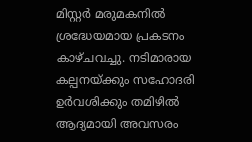മിസ്റ്റർ മരുമകനിൽ ശ്രദ്ധേയമായ പ്രകടനം കാഴ്ചവച്ചു. നടിമാരായ കല്പനയ്ക്കും സഹോദരി ഉർവശിക്കും തമിഴിൽ ആദ്യമായി അവസരം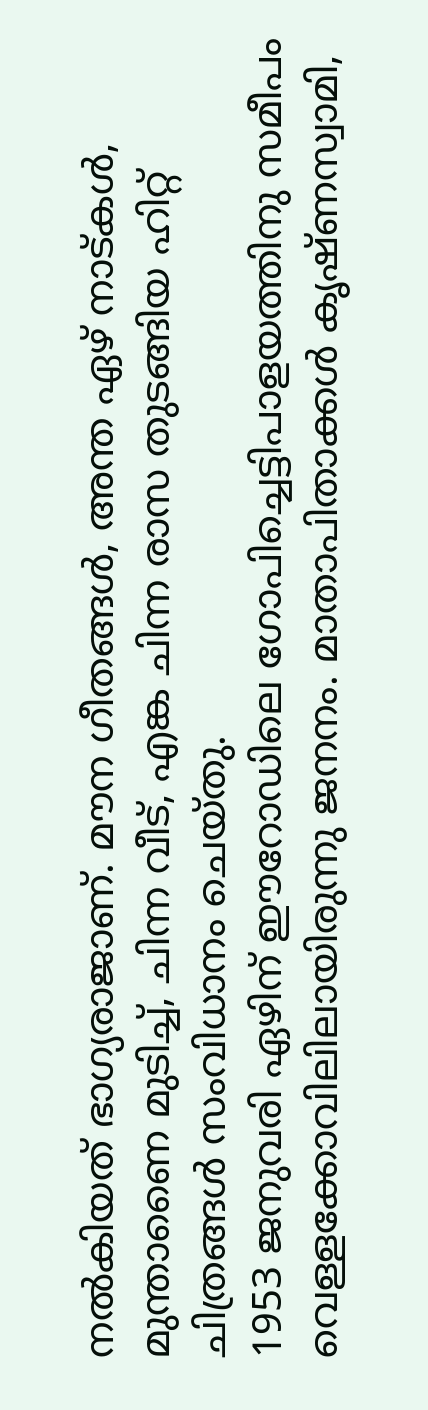നൽകിയത് ഭാഗ്യരാജാണ്. മൗന ഗീതങ്ങൾ, അന്ത ഏഴ് നാട്കൾ, മുന്താണൈ മുടിച്ച്, ചിന്ന വീട്, എങ്ക ചിന്ന രാസ തുടങ്ങിയ ഹിറ്റ് ചിത്രങ്ങൾ സംവിധാനം ചെയ്തു.
1953 ജനുവരി ഏഴിന് ഈറോഡിലെ ഗോപിച്ചെട്ടിപാളയത്തിനു സമീപം വെള്ളക്കോവിലിലായിരുന്നു ജനനം. മാതാപിതാക്കൾ കൃഷ്ണസ്വാമി,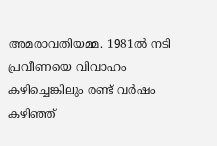അമരാവതിയമ്മ. 1981ൽ നടി പ്രവീണയെ വിവാഹം കഴിച്ചെങ്കിലും രണ്ട് വർഷം കഴിഞ്ഞ്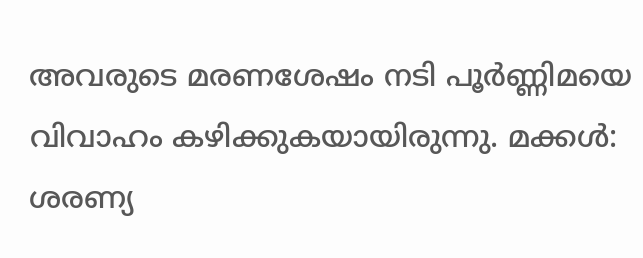അവരുടെ മരണശേഷം നടി പൂർണ്ണിമയെ വിവാഹം കഴിക്കുകയായിരുന്നു. മക്കൾ: ശരണ്യ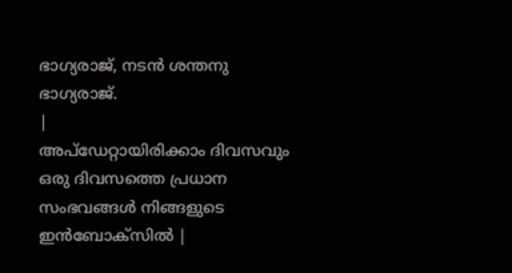ഭാഗ്യരാജ്, നടൻ ശന്തനു ഭാഗ്യരാജ്.
|
അപ്ഡേറ്റായിരിക്കാം ദിവസവും
ഒരു ദിവസത്തെ പ്രധാന സംഭവങ്ങൾ നിങ്ങളുടെ ഇൻബോക്സിൽ |